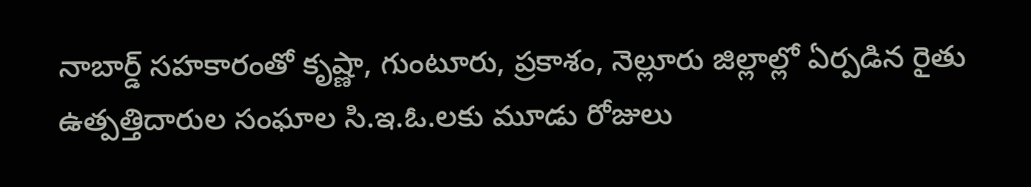నాబార్డ్ సహకారంతో కృష్ణా, గుంటూరు, ప్రకాశం, నెల్లూరు జిల్లాల్లో ఏర్పడిన రైతు ఉత్పత్తిదారుల సంఘాల సి.ఇ.ఓ.లకు మూడు రోజులు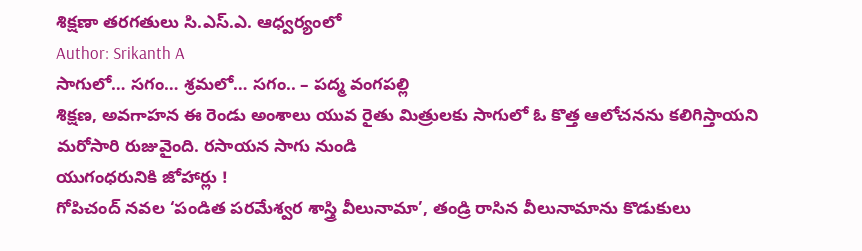శిక్షణా తరగతులు సి.ఎస్.ఎ. ఆధ్వర్యంలో
Author: Srikanth A
సాగులో… సగం… శ్రమలో… సగం.. – పద్మ వంగపల్లి
శిక్షణ, అవగాహన ఈ రెండు అంశాలు యువ రైతు మిత్రులకు సాగులో ఓ కొత్త ఆలోచనను కలిగిస్తాయని మరోసారి రుజువైంది. రసాయన సాగు నుండి
యుగంధరునికి జోహార్లు !
గోపిచంద్ నవల ‘పండిత పరమేశ్వర శాస్త్రి వీలునామా’, తండ్రి రాసిన వీలునామాను కొడుకులు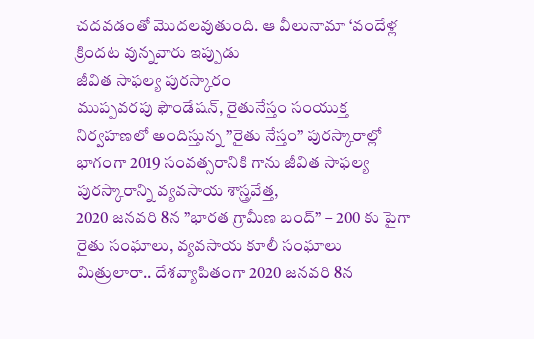చదవడంతో మొదలవుతుంది. ఆ వీలునామా ‘వందేళ్ల క్రిందట వున్నవారు ఇప్పుడు
జీవిత సాఫల్య పురస్కారం
ముప్పవరపు ఫౌండేషన్, రైతునేస్తం సంయుక్త నిర్వహణలో అందిస్తున్న ”రైతు నేస్తం” పురస్కారాల్లో భాగంగా 2019 సంవత్సరానికి గాను జీవిత సాఫల్య పురస్కారాన్ని వ్యవసాయ శాస్త్రవేత్త,
2020 జనవరి 8న ”భారత గ్రామీణ బంద్” – 200 కు పైగా రైతు సంఘాలు, వ్యవసాయ కూలీ సంఘాలు
మిత్రులారా.. దేశవ్యాపితంగా 2020 జనవరి 8న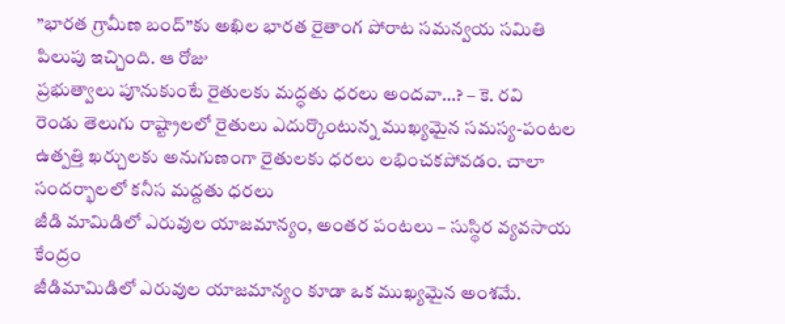”భారత గ్రామీణ బంద్”కు అఖిల భారత రైతాంగ పోరాట సమన్వయ సమితి పిలుపు ఇచ్చింది. ఆ రోజు
ప్రభుత్వాలు పూనుకుంటే రైతులకు మద్ధతు ధరలు అందవా…? – కె. రవి
రెండు తెలుగు రాష్ట్రాలలో రైతులు ఎదుర్కొంటున్న ముఖ్యమైన సమస్య-పంటల ఉత్పత్తి ఖర్చులకు అనుగుణంగా రైతులకు ధరలు లభించకపోవడం. చాలా సందర్భాలలో కనీస మద్దతు ధరలు
జీడి మామిడిలో ఎరువుల యాజమాన్యం, అంతర పంటలు – సుస్థిర వ్యవసాయ కేంద్రం
జీడిమామిడిలో ఎరువుల యాజమాన్యం కూడా ఒక ముఖ్యమైన అంశమే.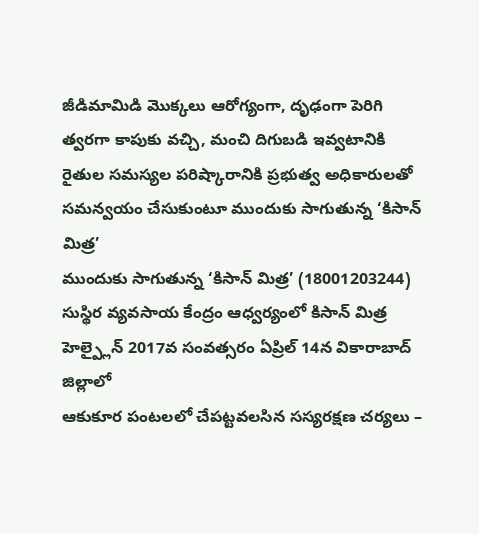జీడిమామిడి మొక్కలు ఆరోగ్యంగా, దృఢంగా పెరిగి త్వరగా కాపుకు వచ్చి, మంచి దిగుబడి ఇవ్వటానికి
రైతుల సమస్యల పరిష్కారానికి ప్రభుత్వ అధికారులతో సమన్వయం చేసుకుంటూ ముందుకు సాగుతున్న ‘కిసాన్ మిత్ర’
ముందుకు సాగుతున్న ‘కిసాన్ మిత్ర’ (18001203244) సుస్థిర వ్యవసాయ కేంద్రం ఆధ్వర్యంలో కిసాన్ మిత్ర హెల్ప్లైన్ 2017వ సంవత్సరం ఏప్రిల్ 14న వికారాబాద్ జిల్లాలో
ఆకుకూర పంటలలో చేపట్టవలసిన సస్యరక్షణ చర్యలు –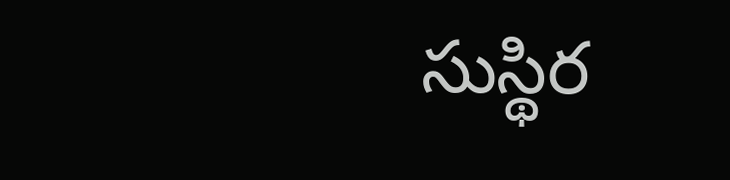సుస్థిర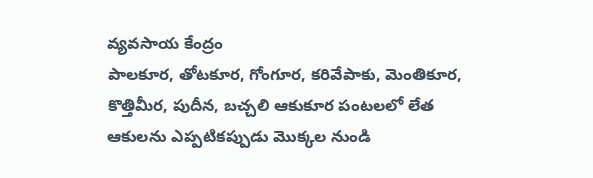వ్యవసాయ కేంద్రం
పాలకూర, తోటకూర, గోంగూర, కరివేపాకు, మెంతికూర, కొత్తిమీర, పుదీన, బచ్చలి ఆకుకూర పంటలలో లేత ఆకులను ఎప్పటికప్పుడు మొక్కల నుండి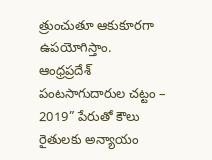త్రుంచుతూ ఆకుకూరగా ఉపయోగిస్తాం.
ఆంధ్రప్రదేశ్ పంటసాగుదారుల చట్టం – 2019” పేరుతో కౌలు రైతులకు అన్యాయం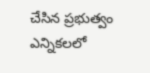చేసిన ప్రభుత్వం
ఎన్నికలలో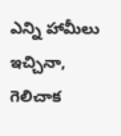ఎన్ని హామీలు ఇచ్చినా, గెలిచాక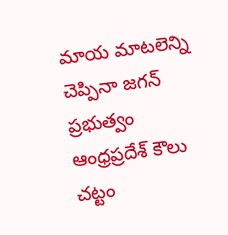మాయ మాటలెన్ని చెప్పినా జగన్ ప్రభుత్వం ఆంధ్రప్రదేశ్ కౌలు చట్టం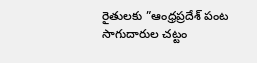రైతులకు ”ఆంధ్రప్రదేశ్ పంట సాగుదారుల చట్టం